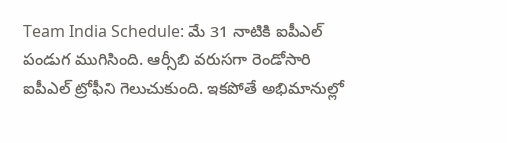Team India Schedule: మే 31 నాటికి ఐపీఎల్ పండుగ ముగిసింది. ఆర్సీబి వరుసగా రెండోసారి ఐపీఎల్ ట్రోఫీని గెలుచుకుంది. ఇకపోతే అభిమానుల్లో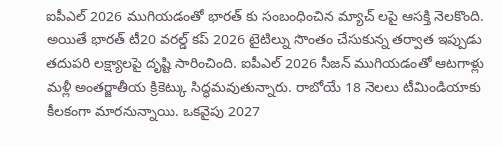ఐపీఎల్ 2026 ముగియడంతో భారత్ కు సంబంధించిన మ్యాచ్ లపై ఆసక్తి నెలకొంది. అయితే భారత్ టీ20 వరల్డ్ కప్ 2026 టైటిల్ను సొంతం చేసుకున్న తర్వాత ఇప్పుడు తదుపరి లక్ష్యాలపై దృష్టి సారించింది. ఐపీఎల్ 2026 సీజన్ ముగియడంతో ఆటగాళ్లు మళ్లీ అంతర్జాతీయ క్రికెట్కు సిద్ధమవుతున్నారు. రాబోయే 18 నెలలు టీమిండియాకు కీలకంగా మారనున్నాయి. ఒకవైపు 2027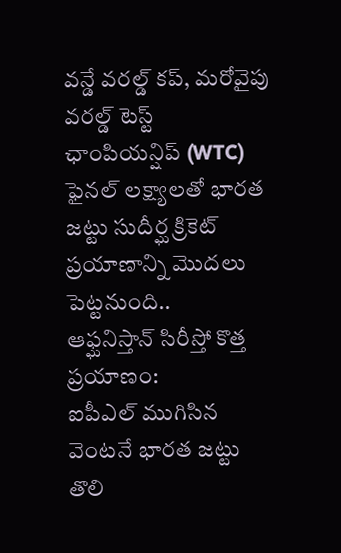వన్డే వరల్డ్ కప్, మరోవైపు వరల్డ్ టెస్ట్ ఛాంపియన్షిప్ (WTC) ఫైనల్ లక్ష్యాలతో భారత జట్టు సుదీర్ఘ క్రికెట్ ప్రయాణాన్ని మొదలు పెట్టనుంది..
ఆఫ్ఘనిస్తాన్ సిరీస్తో కొత్త ప్రయాణం:
ఐపీఎల్ ముగిసిన వెంటనే భారత జట్టు తొలి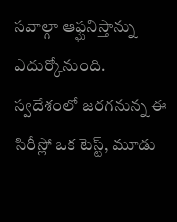సవాల్గా ఆఫ్ఘనిస్తాన్ను ఎదుర్కోనుంది. స్వదేశంలో జరగనున్న ఈ సిరీస్లో ఒక టెస్ట్, మూడు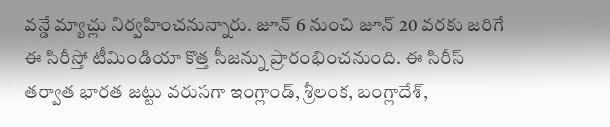వన్డే మ్యాచ్లు నిర్వహించనున్నారు. జూన్ 6 నుంచి జూన్ 20 వరకు జరిగే ఈ సిరీస్తో టీమిండియా కొత్త సీజన్ను ప్రారంభించనుంది. ఈ సిరీస్ తర్వాత భారత జట్టు వరుసగా ఇంగ్లాండ్, శ్రీలంక, బంగ్లాదేశ్,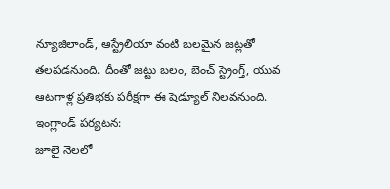న్యూజిలాండ్, ఆస్ట్రేలియా వంటి బలమైన జట్లతో తలపడనుంది. దీంతో జట్టు బలం, బెంచ్ స్ట్రెంగ్త్, యువ ఆటగాళ్ల ప్రతిభకు పరీక్షగా ఈ షెడ్యూల్ నిలవనుంది.
ఇంగ్లాండ్ పర్యటన:
జూలై నెలలో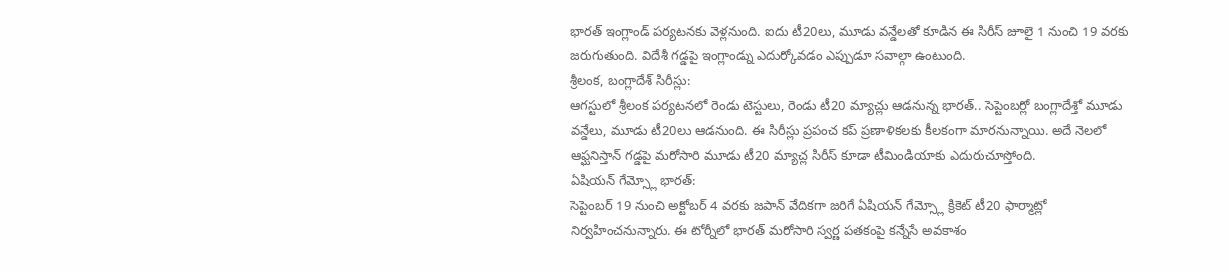భారత్ ఇంగ్లాండ్ పర్యటనకు వెళ్లనుంది. ఐదు టీ20లు, మూడు వన్డేలతో కూడిన ఈ సిరీస్ జూలై 1 నుంచి 19 వరకు జరుగుతుంది. విదేశీ గడ్డపై ఇంగ్లాండ్ను ఎదుర్కోవడం ఎప్పుడూ సవాల్గా ఉంటుంది.
శ్రీలంక, బంగ్లాదేశ్ సిరీస్లు:
ఆగస్టులో శ్రీలంక పర్యటనలో రెండు టెస్టులు, రెండు టీ20 మ్యాచ్లు ఆడనున్న భారత్.. సెప్టెంబర్లో బంగ్లాదేశ్తో మూడు వన్డేలు, మూడు టీ20లు ఆడనుంది. ఈ సిరీస్లు ప్రపంచ కప్ ప్రణాళికలకు కీలకంగా మారనున్నాయి. అదే నెలలో ఆఫ్ఘనిస్తాన్ గడ్డపై మరోసారి మూడు టీ20 మ్యాచ్ల సిరీస్ కూడా టీమిండియాకు ఎదురుచూస్తోంది.
ఏషియన్ గేమ్స్లో భారత్:
సెప్టెంబర్ 19 నుంచి అక్టోబర్ 4 వరకు జపాన్ వేదికగా జరిగే ఏషియన్ గేమ్స్లో క్రికెట్ టీ20 ఫార్మాట్లో నిర్వహించనున్నారు. ఈ టోర్నీలో భారత్ మరోసారి స్వర్ణ పతకంపై కన్నేసే అవకాశం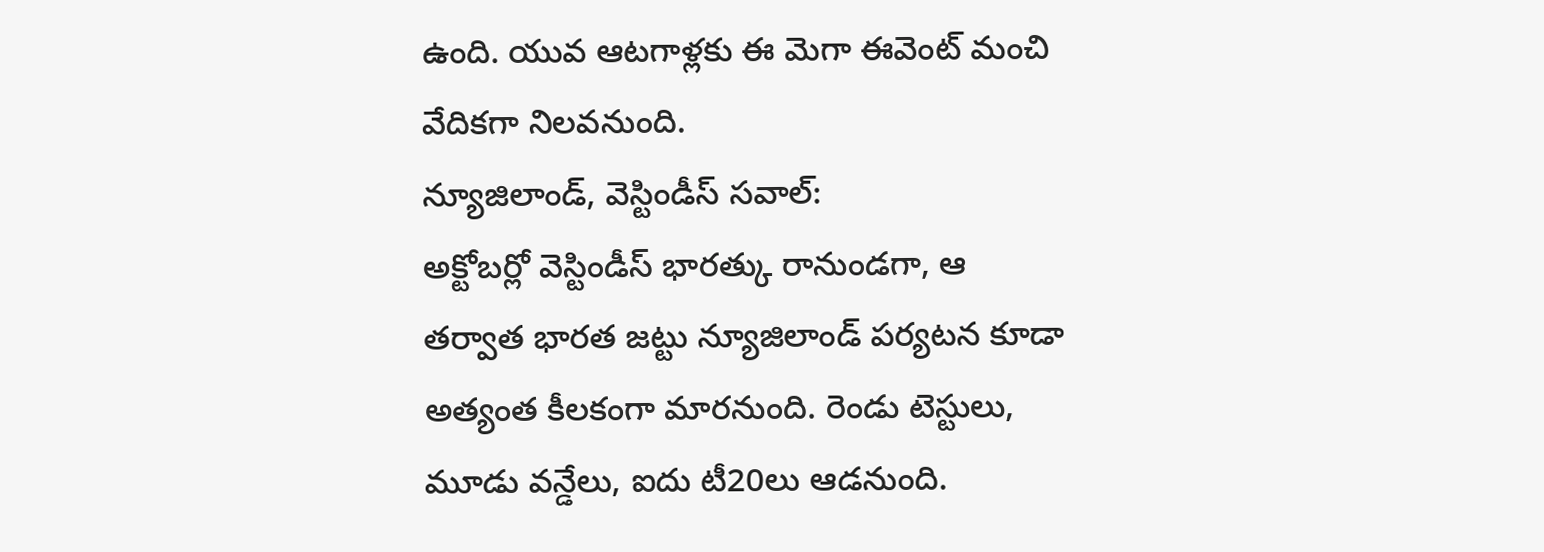ఉంది. యువ ఆటగాళ్లకు ఈ మెగా ఈవెంట్ మంచి వేదికగా నిలవనుంది.
న్యూజిలాండ్, వెస్టిండీస్ సవాల్:
అక్టోబర్లో వెస్టిండీస్ భారత్కు రానుండగా, ఆ తర్వాత భారత జట్టు న్యూజిలాండ్ పర్యటన కూడా అత్యంత కీలకంగా మారనుంది. రెండు టెస్టులు, మూడు వన్డేలు, ఐదు టీ20లు ఆడనుంది.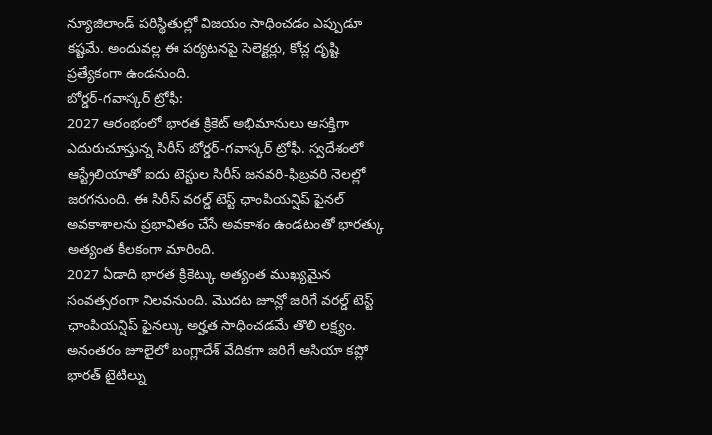న్యూజిలాండ్ పరిస్థితుల్లో విజయం సాధించడం ఎప్పుడూ కష్టమే. అందువల్ల ఈ పర్యటనపై సెలెక్టర్లు, కోచ్ల దృష్టి ప్రత్యేకంగా ఉండనుంది.
బోర్డర్-గవాస్కర్ ట్రోఫీ:
2027 ఆరంభంలో భారత క్రికెట్ అభిమానులు ఆసక్తిగా ఎదురుచూస్తున్న సిరీస్ బోర్డర్-గవాస్కర్ ట్రోఫీ. స్వదేశంలో ఆస్ట్రేలియాతో ఐదు టెస్టుల సిరీస్ జనవరి-ఫిబ్రవరి నెలల్లో జరగనుంది. ఈ సిరీస్ వరల్డ్ టెస్ట్ ఛాంపియన్షిప్ ఫైనల్ అవకాశాలను ప్రభావితం చేసే అవకాశం ఉండటంతో భారత్కు అత్యంత కీలకంగా మారింది.
2027 ఏడాది భారత క్రికెట్కు అత్యంత ముఖ్యమైన సంవత్సరంగా నిలవనుంది. మొదట జూన్లో జరిగే వరల్డ్ టెస్ట్ ఛాంపియన్షిప్ ఫైనల్కు అర్హత సాధించడమే తొలి లక్ష్యం. అనంతరం జూలైలో బంగ్లాదేశ్ వేదికగా జరిగే ఆసియా కప్లో భారత్ టైటిల్ను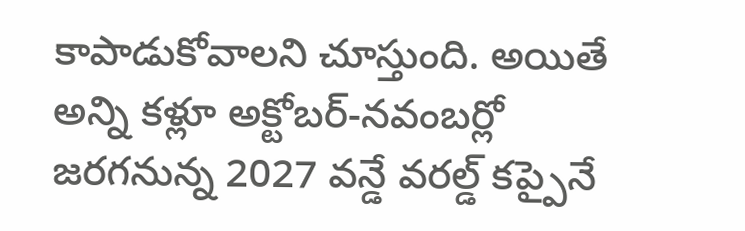కాపాడుకోవాలని చూస్తుంది. అయితే అన్ని కళ్లూ అక్టోబర్-నవంబర్లో జరగనున్న 2027 వన్డే వరల్డ్ కప్పైనే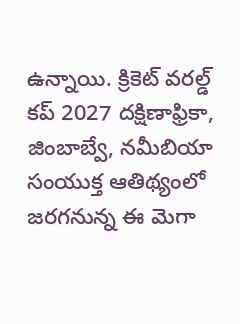ఉన్నాయి. క్రికెట్ వరల్డ్ కప్ 2027 దక్షిణాఫ్రికా, జింబాబ్వే, నమీబియా సంయుక్త ఆతిథ్యంలో జరగనున్న ఈ మెగా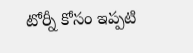టోర్నీ కోసం ఇప్పటి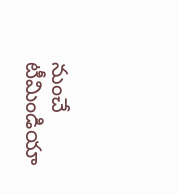నుంచే టీమిండియా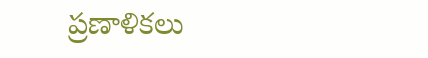ప్రణాళికలు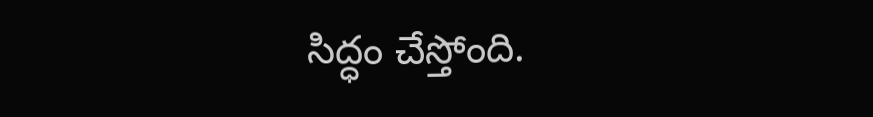సిద్ధం చేస్తోంది.